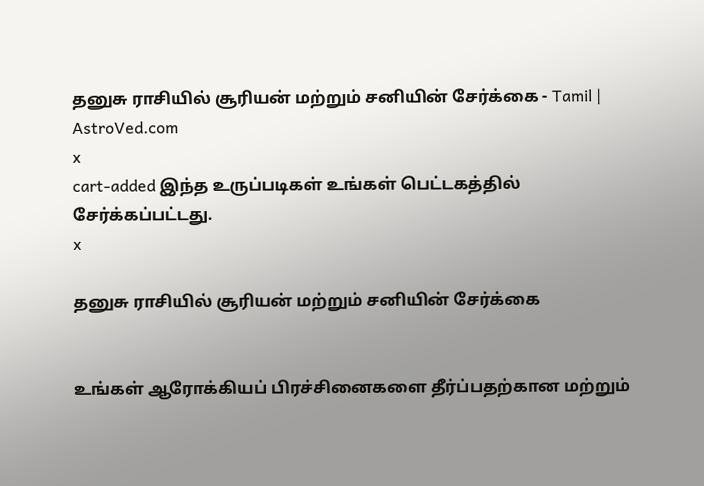தனுசு ராசியில் சூரியன் மற்றும் சனியின் சேர்க்கை - Tamil | AstroVed.com
x
cart-added இந்த உருப்படிகள் உங்கள் பெட்டகத்தில் சேர்க்கப்பட்டது.
x

தனுசு ராசியில் சூரியன் மற்றும் சனியின் சேர்க்கை


உங்கள் ஆரோக்கியப் பிரச்சினைகளை தீர்ப்பதற்கான மற்றும்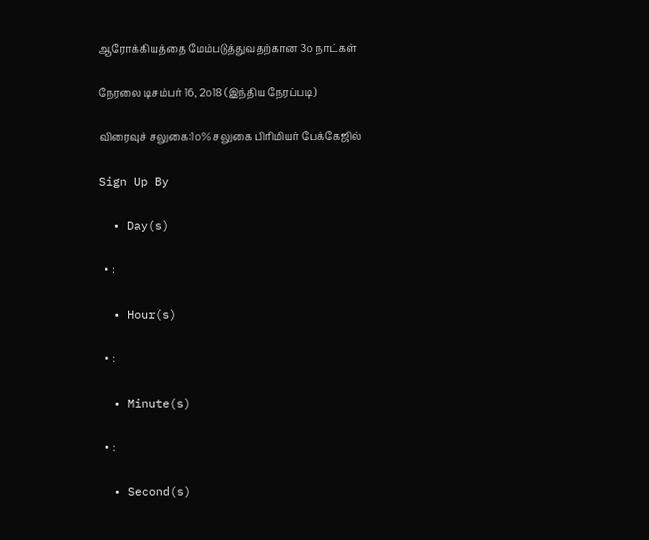ஆரோக்கியத்தை மேம்படுத்துவதற்கான 3௦ நாட்கள்

நேரலை டிசம்பர் 16, 2௦18 (இந்திய நேரப்படி)

விரைவுச் சலுகை:1௦% சலுகை பிரிமியர் பேக்கேஜில்

Sign Up By

  • Day(s)

  • :

  • Hour(s)

  • :

  • Minute(s)

  • :

  • Second(s)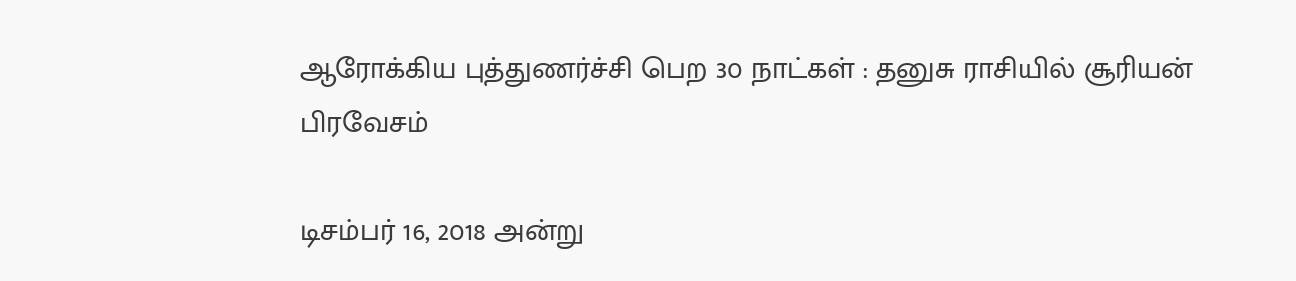ஆரோக்கிய புத்துணர்ச்சி பெற 3௦ நாட்கள் : தனுசு ராசியில் சூரியன் பிரவேசம்

டிசம்பர் 16, 2௦18 அன்று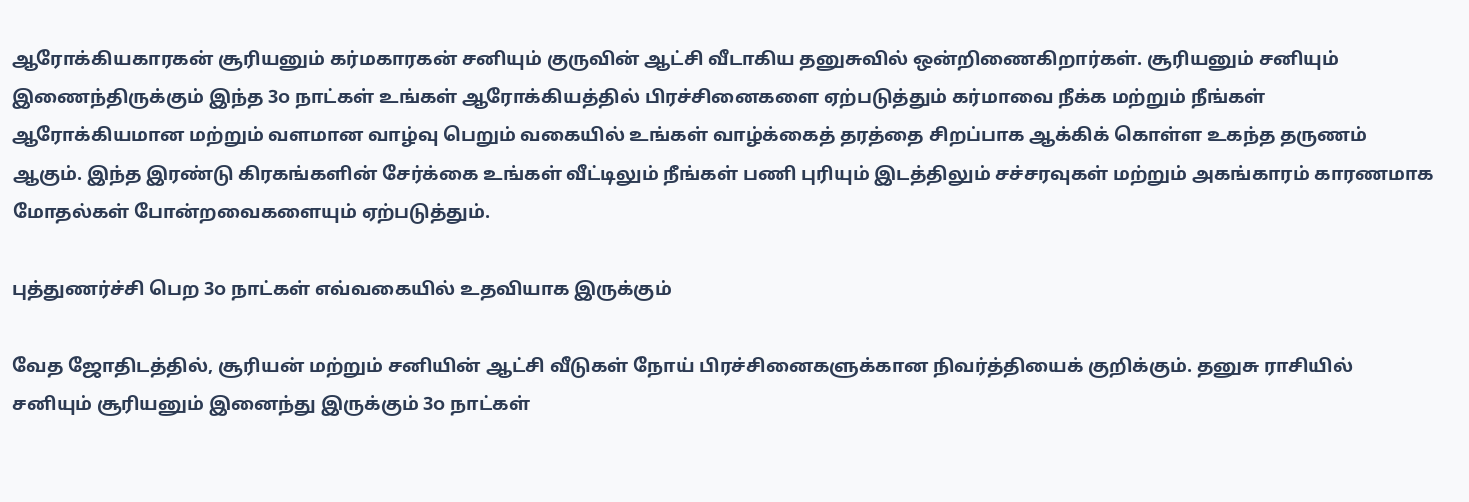ஆரோக்கியகாரகன் சூரியனும் கர்மகாரகன் சனியும் குருவின் ஆட்சி வீடாகிய தனுசுவில் ஒன்றிணைகிறார்கள். சூரியனும் சனியும் இணைந்திருக்கும் இந்த 3௦ நாட்கள் உங்கள் ஆரோக்கியத்தில் பிரச்சினைகளை ஏற்படுத்தும் கர்மாவை நீக்க மற்றும் நீங்கள் ஆரோக்கியமான மற்றும் வளமான வாழ்வு பெறும் வகையில் உங்கள் வாழ்க்கைத் தரத்தை சிறப்பாக ஆக்கிக் கொள்ள உகந்த தருணம் ஆகும். இந்த இரண்டு கிரகங்களின் சேர்க்கை உங்கள் வீட்டிலும் நீங்கள் பணி புரியும் இடத்திலும் சச்சரவுகள் மற்றும் அகங்காரம் காரணமாக மோதல்கள் போன்றவைகளையும் ஏற்படுத்தும்.

புத்துணர்ச்சி பெற 3௦ நாட்கள் எவ்வகையில் உதவியாக இருக்கும்

வேத ஜோதிடத்தில், சூரியன் மற்றும் சனியின் ஆட்சி வீடுகள் நோய் பிரச்சினைகளுக்கான நிவர்த்தியைக் குறிக்கும். தனுசு ராசியில் சனியும் சூரியனும் இனைந்து இருக்கும் 3௦ நாட்கள்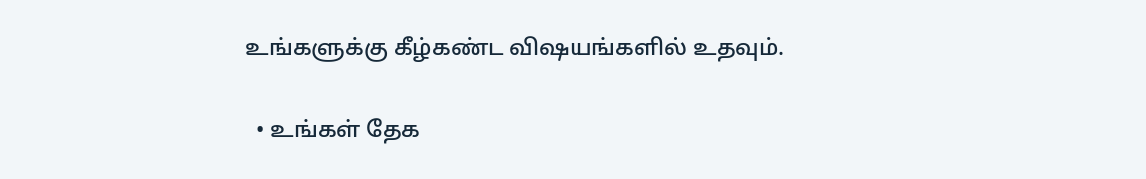உங்களுக்கு கீழ்கண்ட விஷயங்களில் உதவும்.

  • உங்கள் தேக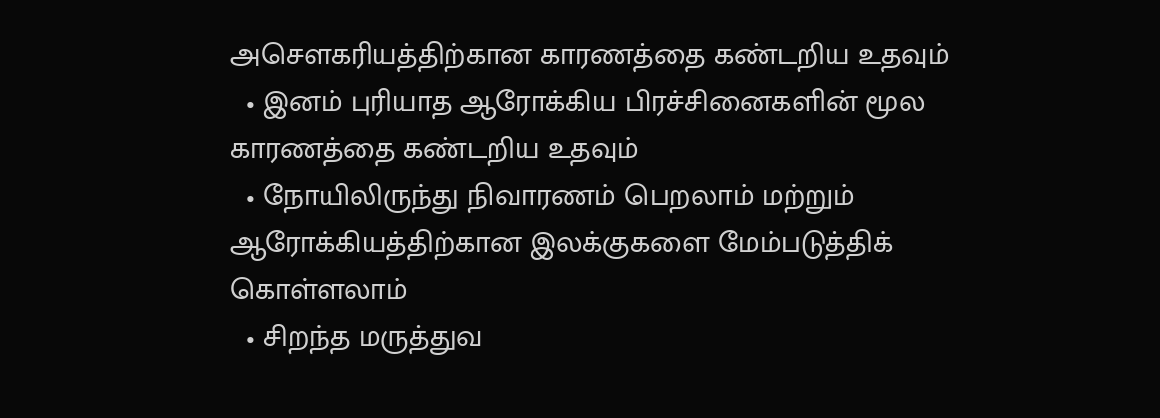அசௌகரியத்திற்கான காரணத்தை கண்டறிய உதவும்
  • இனம் புரியாத ஆரோக்கிய பிரச்சினைகளின் மூல காரணத்தை கண்டறிய உதவும்
  • நோயிலிருந்து நிவாரணம் பெறலாம் மற்றும் ஆரோக்கியத்திற்கான இலக்குகளை மேம்படுத்திக் கொள்ளலாம்
  • சிறந்த மருத்துவ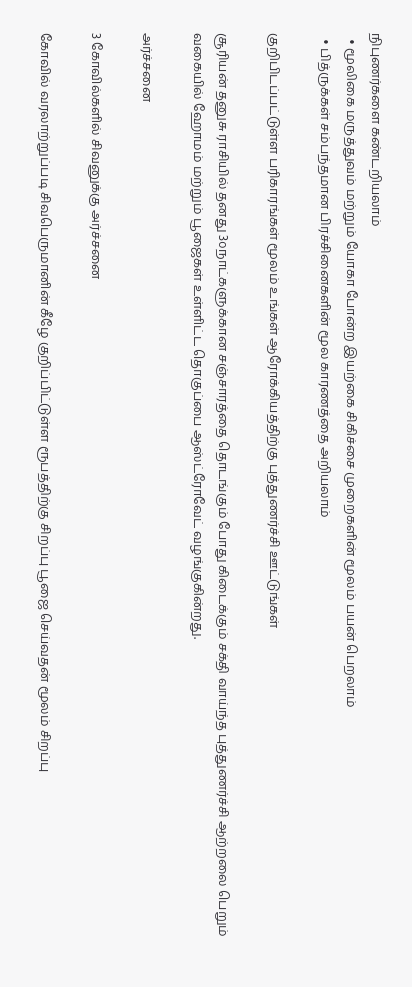நிபுணர்களை கண்டறியலாம்
  • மூலிகை மருத்துவம் மற்றும் யோகா போன்ற இயற்கை சிகிச்சை முறைகளின் மூலம் பயன் பெறலாம்
  • பித்ருக்கள் சம்பந்தமான பிரச்சினைகளின் மூல காரணத்தை அறியலாம்

குறிபிடப்பட்டுள்ள பரிகாரங்கள் மூலம் உங்கள் ஆரோக்கியத்திற்கு புத்துணர்ச்சி ஊட்டுங்கள்

சூரியன் தனுசு ராசியில் தனது 3௦நாட்களுக்கான சஞ்சாரத்தை தொடங்கும் போது கிடைக்கும் சக்தி வாய்ந்த புத்துணர்ச்சி ஆற்றலை பெறும் வகையில் ஹோமம் மற்றும் பூஜைகள் உள்ளிட்ட தொகுப்பை ஆஸ்ட்ரோவேட் வழங்குகின்றது.

அர்ச்சனை

3 கோவில்களில் சிவனுக்கு அர்ச்சனை

கோவில் வரலாற்றுப்படி சிவபெருமானின் கீழே குறிப்பிட்டுள்ள ரூபத்திற்கு சிறப்பு பூஜை செய்வதன் மூலம் சிறப்பு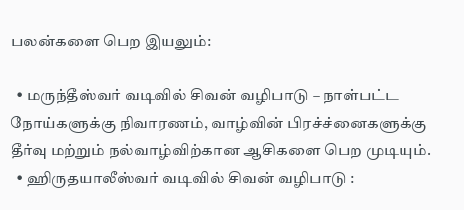பலன்களை பெற இயலும்:

  • மருந்தீஸ்வர் வடிவில் சிவன் வழிபாடு – நாள்பட்ட நோய்களுக்கு நிவாரணம், வாழ்வின் பிரச்ச்னைகளுக்கு தீர்வு மற்றும் நல்வாழ்விற்கான ஆசிகளை பெற முடியும்.
  • ஹிருதயாலீஸ்வர் வடிவில் சிவன் வழிபாடு :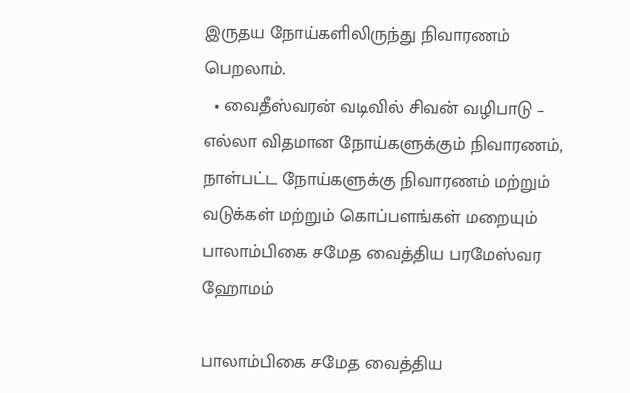இருதய நோய்களிலிருந்து நிவாரணம் பெறலாம்.
  • வைதீஸ்வரன் வடிவில் சிவன் வழிபாடு – எல்லா விதமான நோய்களுக்கும் நிவாரணம், நாள்பட்ட நோய்களுக்கு நிவாரணம் மற்றும் வடுக்கள் மற்றும் கொப்பளங்கள் மறையும்
பாலாம்பிகை சமேத வைத்திய பரமேஸ்வர ஹோமம்

பாலாம்பிகை சமேத வைத்திய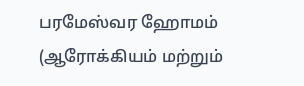பரமேஸ்வர ஹோமம் (ஆரோக்கியம் மற்றும்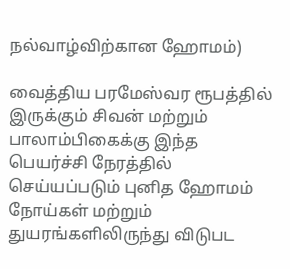நல்வாழ்விற்கான ஹோமம்)

வைத்திய பரமேஸ்வர ரூபத்தில் இருக்கும் சிவன் மற்றும் பாலாம்பிகைக்கு இந்த பெயர்ச்சி நேரத்தில் செய்யப்படும் புனித ஹோமம் நோய்கள் மற்றும் துயரங்களிலிருந்து விடுபட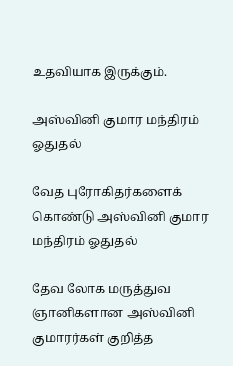உதவியாக இருக்கும்.

அஸ்வினி குமார மந்திரம் ஓதுதல்

வேத புரோகிதர்களைக் கொண்டு அஸ்வினி குமார மந்திரம் ஓதுதல்

தேவ லோக மருத்துவ ஞானிகளான அஸ்வினி குமாரர்கள் குறித்த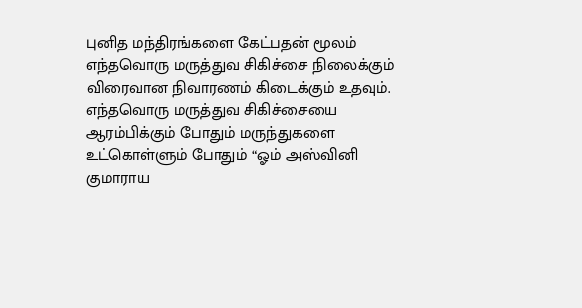புனித மந்திரங்களை கேட்பதன் மூலம் எந்தவொரு மருத்துவ சிகிச்சை நிலைக்கும் விரைவான நிவாரணம் கிடைக்கும் உதவும். எந்தவொரு மருத்துவ சிகிச்சையை ஆரம்பிக்கும் போதும் மருந்துகளை உட்கொள்ளும் போதும் “ஓம் அஸ்வினி குமாராய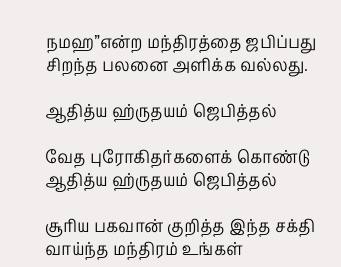நமஹ”என்ற மந்திரத்தை ஜபிப்பது சிறந்த பலனை அளிக்க வல்லது.

ஆதித்ய ஹ்ருதயம் ஜெபித்தல்

வேத புரோகிதர்களைக் கொண்டு ஆதித்ய ஹ்ருதயம் ஜெபித்தல்

சூரிய பகவான் குறித்த இந்த சக்தி வாய்ந்த மந்திரம் உங்கள்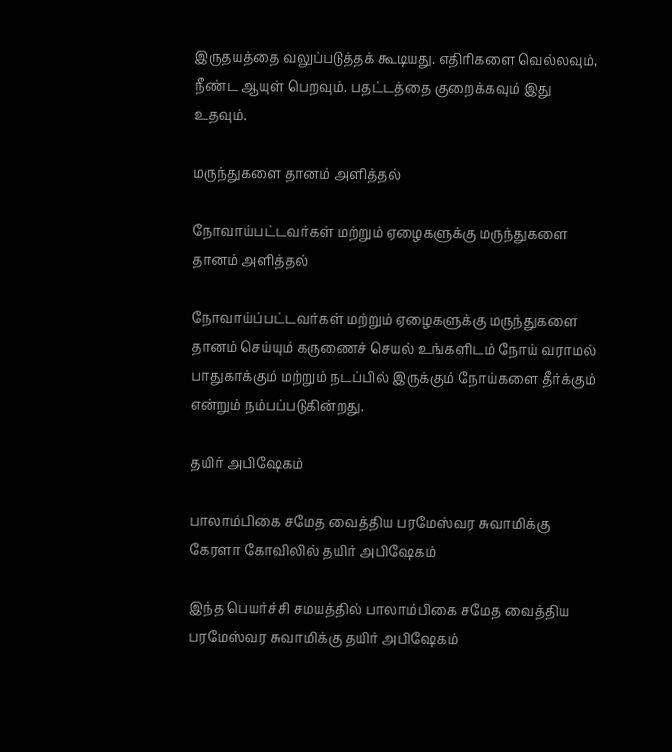இருதயத்தை வலுப்படுத்தக் கூடியது. எதிரிகளை வெல்லவும், நீண்ட ஆயுள் பெறவும். பதட்டத்தை குறைக்கவும் இது உதவும்.

மருந்துகளை தானம் அளித்தல்

நோவாய்பட்டவர்கள் மற்றும் ஏழைகளுக்கு மருந்துகளை தானம் அளித்தல்

நோவாய்ப்பட்டவர்கள் மற்றும் ஏழைகளுக்கு மருந்துகளை தானம் செய்யும் கருணைச் செயல் உங்களிடம் நோய் வராமல் பாதுகாக்கும் மற்றும் நடப்பில் இருக்கும் நோய்களை தீர்க்கும் என்றும் நம்பப்படுகின்றது.

தயிர் அபிஷேகம்

பாலாம்பிகை சமேத வைத்திய பரமேஸ்வர சுவாமிக்கு கேரளா கோவிலில் தயிர் அபிஷேகம்

இந்த பெயர்ச்சி சமயத்தில் பாலாம்பிகை சமேத வைத்திய பரமேஸ்வர சுவாமிக்கு தயிர் அபிஷேகம்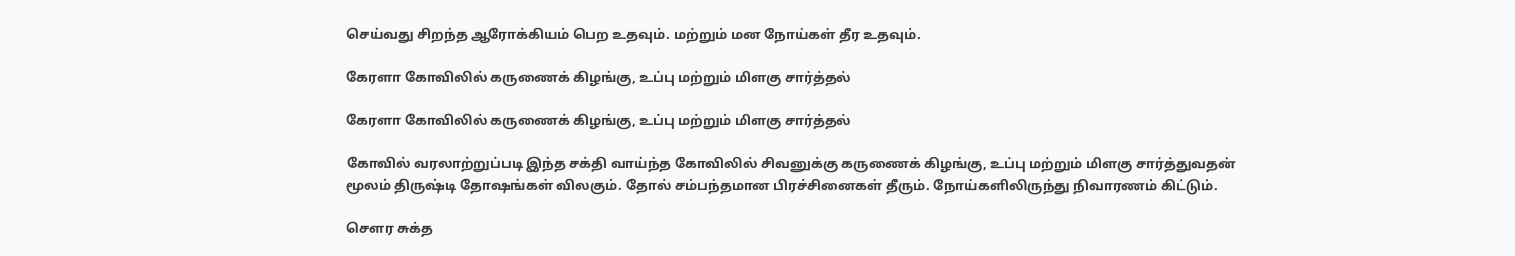செய்வது சிறந்த ஆரோக்கியம் பெற உதவும். மற்றும் மன நோய்கள் தீர உதவும்.

கேரளா கோவிலில் கருணைக் கிழங்கு, உப்பு மற்றும் மிளகு சார்த்தல்

கேரளா கோவிலில் கருணைக் கிழங்கு, உப்பு மற்றும் மிளகு சார்த்தல்

கோவில் வரலாற்றுப்படி இந்த சக்தி வாய்ந்த கோவிலில் சிவனுக்கு கருணைக் கிழங்கு, உப்பு மற்றும் மிளகு சார்த்துவதன் மூலம் திருஷ்டி தோஷங்கள் விலகும். தோல் சம்பந்தமான பிரச்சினைகள் தீரும். நோய்களிலிருந்து நிவாரணம் கிட்டும்.

சௌர சுக்த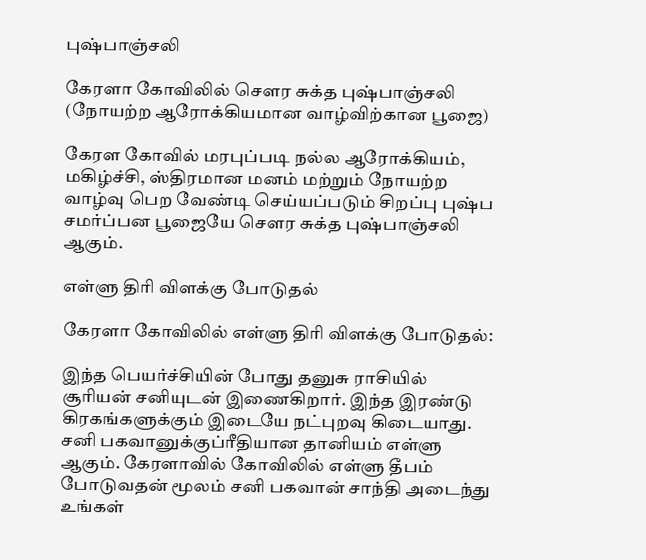புஷ்பாஞ்சலி

கேரளா கோவிலில் சௌர சுக்த புஷ்பாஞ்சலி (நோயற்ற ஆரோக்கியமான வாழ்விற்கான பூஜை)

கேரள கோவில் மரபுப்படி நல்ல ஆரோக்கியம், மகிழ்ச்சி, ஸ்திரமான மனம் மற்றும் நோயற்ற வாழ்வு பெற வேண்டி செய்யப்படும் சிறப்பு புஷ்ப சமர்ப்பன பூஜையே சௌர சுக்த புஷ்பாஞ்சலி ஆகும்.

எள்ளு திரி விளக்கு போடுதல்

கேரளா கோவிலில் எள்ளு திரி விளக்கு போடுதல்:

இந்த பெயர்ச்சியின் போது தனுசு ராசியில் சூரியன் சனியுடன் இணைகிறார். இந்த இரண்டு கிரகங்களுக்கும் இடையே நட்புறவு கிடையாது. சனி பகவானுக்குப்ரீதியான தானியம் எள்ளு ஆகும். கேரளாவில் கோவிலில் எள்ளு தீபம் போடுவதன் மூலம் சனி பகவான் சாந்தி அடைந்து உங்கள்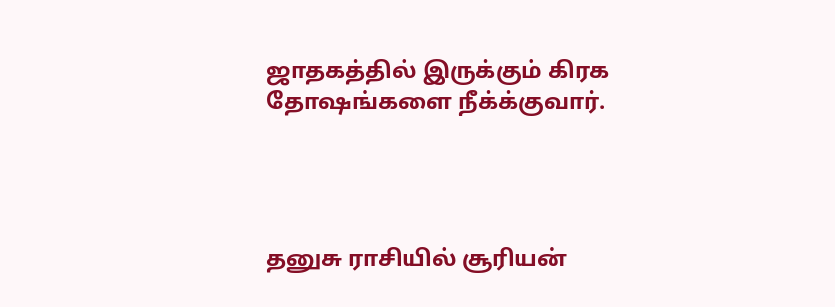ஜாதகத்தில் இருக்கும் கிரக தோஷங்களை நீக்க்குவார்.




தனுசு ராசியில் சூரியன்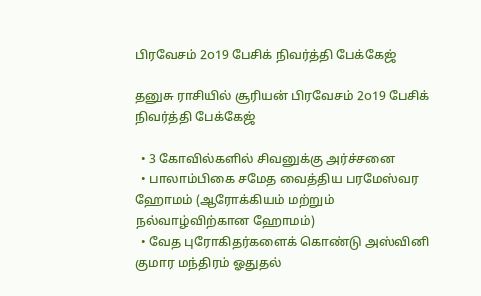பிரவேசம் 2௦19 பேசிக் நிவர்த்தி பேக்கேஜ்

தனுசு ராசியில் சூரியன் பிரவேசம் 2௦19 பேசிக் நிவர்த்தி பேக்கேஜ்

  • 3 கோவில்களில் சிவனுக்கு அர்ச்சனை
  • பாலாம்பிகை சமேத வைத்திய பரமேஸ்வர ஹோமம் (ஆரோக்கியம் மற்றும் நல்வாழ்விற்கான ஹோமம்)
  • வேத புரோகிதர்களைக் கொண்டு அஸ்வினி குமார மந்திரம் ஓதுதல்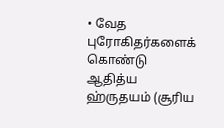• வேத புரோகிதர்களைக் கொண்டு ஆதித்ய ஹ்ருதயம் (சூரிய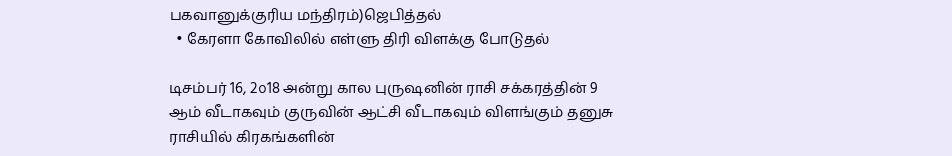பகவானுக்குரிய மந்திரம்)ஜெபித்தல்
  • கேரளா கோவிலில் எள்ளு திரி விளக்கு போடுதல்

டிசம்பர் 16, 2௦18 அன்று கால புருஷனின் ராசி சக்கரத்தின் 9 ஆம் வீடாகவும் குருவின் ஆட்சி வீடாகவும் விளங்கும் தனுசு ராசியில் கிரகங்களின்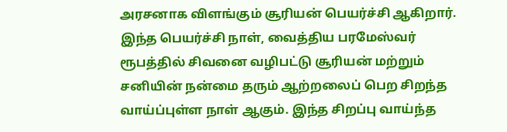அரசனாக விளங்கும் சூரியன் பெயர்ச்சி ஆகிறார். இந்த பெயர்ச்சி நாள், வைத்திய பரமேஸ்வர் ரூபத்தில் சிவனை வழிபட்டு சூரியன் மற்றும் சனியின் நன்மை தரும் ஆற்றலைப் பெற சிறந்த வாய்ப்புள்ள நாள் ஆகும். இந்த சிறப்பு வாய்ந்த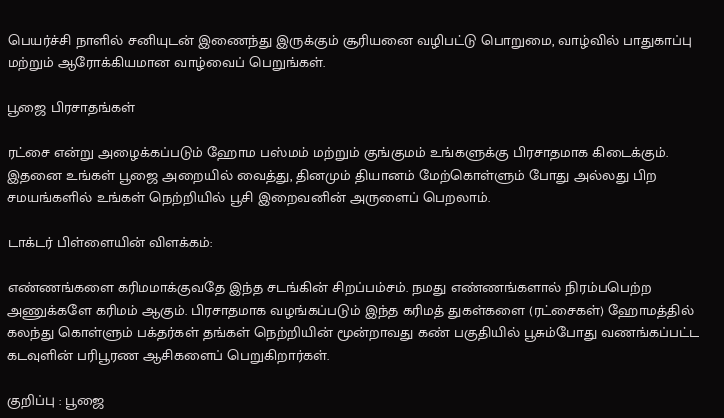பெயர்ச்சி நாளில் சனியுடன் இணைந்து இருக்கும் சூரியனை வழிபட்டு பொறுமை, வாழ்வில் பாதுகாப்பு மற்றும் ஆரோக்கியமான வாழ்வைப் பெறுங்கள்.

பூஜை பிரசாதங்கள்

ரட்சை என்று அழைக்கப்படும் ஹோம பஸ்மம் மற்றும் குங்குமம் உங்களுக்கு பிரசாதமாக கிடைக்கும். இதனை உங்கள் பூஜை அறையில் வைத்து, தினமும் தியானம் மேற்கொள்ளும் போது அல்லது பிற சமயங்களில் உங்கள் நெற்றியில் பூசி இறைவனின் அருளைப் பெறலாம்.

டாக்டர் பிள்ளையின் விளக்கம்:

எண்ணங்களை கரிமமாக்குவதே இந்த சடங்கின் சிறப்பம்சம். நமது எண்ணங்களால் நிரம்பபெற்ற அணுக்களே கரிமம் ஆகும். பிரசாதமாக வழங்கப்படும் இந்த கரிமத் துகள்களை (ரட்சைகள்) ஹோமத்தில் கலந்து கொள்ளும் பக்தர்கள் தங்கள் நெற்றியின் மூன்றாவது கண் பகுதியில் பூசும்போது வணங்கப்பட்ட கடவுளின் பரிபூரண ஆசிகளைப் பெறுகிறார்கள்.

குறிப்பு : பூஜை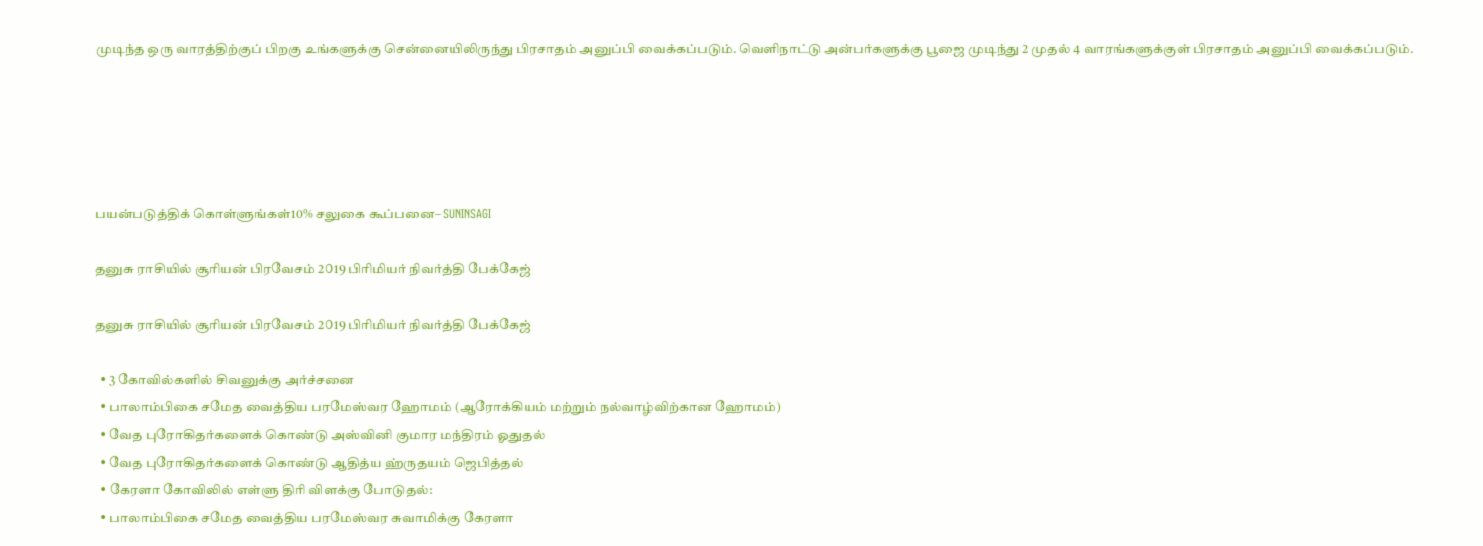முடிந்த ஒரு வாரத்திற்குப் பிறகு உங்களுக்கு சென்னையிலிருந்து பிரசாதம் அனுப்பி வைக்கப்படும். வெளிநாட்டு அன்பர்களுக்கு பூஜை முடிந்து 2 முதல் 4 வாரங்களுக்குள் பிரசாதம் அனுப்பி வைக்கப்படும்.





பயன்படுத்திக் கொள்ளுங்கள்10% சலுகை கூப்பனை– SUNINSAGI

தனுசு ராசியில் சூரியன் பிரவேசம் 2௦19 பிரிமியர் நிவர்த்தி பேக்கேஜ்

தனுசு ராசியில் சூரியன் பிரவேசம் 2௦19 பிரிமியர் நிவர்த்தி பேக்கேஜ்

  • 3 கோவில்களில் சிவனுக்கு அர்ச்சனை
  • பாலாம்பிகை சமேத வைத்திய பரமேஸ்வர ஹோமம் (ஆரோக்கியம் மற்றும் நல்வாழ்விற்கான ஹோமம்)
  • வேத புரோகிதர்களைக் கொண்டு அஸ்வினி குமார மந்திரம் ஓதுதல்
  • வேத புரோகிதர்களைக் கொண்டு ஆதித்ய ஹ்ருதயம் ஜெபித்தல்
  • கேரளா கோவிலில் எள்ளு திரி விளக்கு போடுதல்:
  • பாலாம்பிகை சமேத வைத்திய பரமேஸ்வர சுவாமிக்கு கேரளா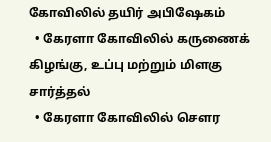கோவிலில் தயிர் அபிஷேகம்
  • கேரளா கோவிலில் கருணைக் கிழங்கு, உப்பு மற்றும் மிளகு சார்த்தல்
  • கேரளா கோவிலில் சௌர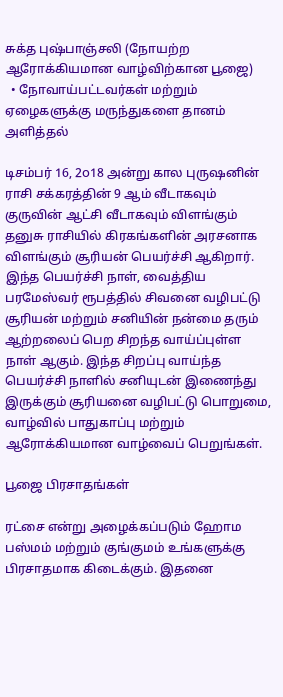சுக்த புஷ்பாஞ்சலி (நோயற்ற ஆரோக்கியமான வாழ்விற்கான பூஜை)
  • நோவாய்பட்டவர்கள் மற்றும் ஏழைகளுக்கு மருந்துகளை தானம் அளித்தல்

டிசம்பர் 16, 2௦18 அன்று கால புருஷனின் ராசி சக்கரத்தின் 9 ஆம் வீடாகவும் குருவின் ஆட்சி வீடாகவும் விளங்கும் தனுசு ராசியில் கிரகங்களின் அரசனாக விளங்கும் சூரியன் பெயர்ச்சி ஆகிறார். இந்த பெயர்ச்சி நாள், வைத்திய பரமேஸ்வர் ரூபத்தில் சிவனை வழிபட்டு சூரியன் மற்றும் சனியின் நன்மை தரும் ஆற்றலைப் பெற சிறந்த வாய்ப்புள்ள நாள் ஆகும். இந்த சிறப்பு வாய்ந்த பெயர்ச்சி நாளில் சனியுடன் இணைந்து இருக்கும் சூரியனை வழிபட்டு பொறுமை, வாழ்வில் பாதுகாப்பு மற்றும் ஆரோக்கியமான வாழ்வைப் பெறுங்கள்.

பூஜை பிரசாதங்கள்

ரட்சை என்று அழைக்கப்படும் ஹோம பஸ்மம் மற்றும் குங்குமம் உங்களுக்கு பிரசாதமாக கிடைக்கும். இதனை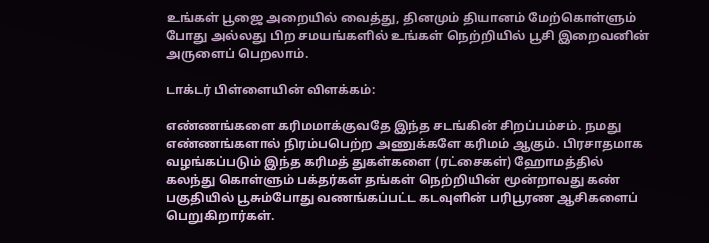உங்கள் பூஜை அறையில் வைத்து, தினமும் தியானம் மேற்கொள்ளும் போது அல்லது பிற சமயங்களில் உங்கள் நெற்றியில் பூசி இறைவனின் அருளைப் பெறலாம்.

டாக்டர் பிள்ளையின் விளக்கம்:

எண்ணங்களை கரிமமாக்குவதே இந்த சடங்கின் சிறப்பம்சம். நமது எண்ணங்களால் நிரம்பபெற்ற அணுக்களே கரிமம் ஆகும். பிரசாதமாக வழங்கப்படும் இந்த கரிமத் துகள்களை (ரட்சைகள்) ஹோமத்தில் கலந்து கொள்ளும் பக்தர்கள் தங்கள் நெற்றியின் மூன்றாவது கண் பகுதியில் பூசும்போது வணங்கப்பட்ட கடவுளின் பரிபூரண ஆசிகளைப் பெறுகிறார்கள்.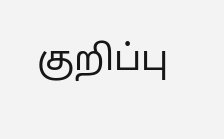குறிப்பு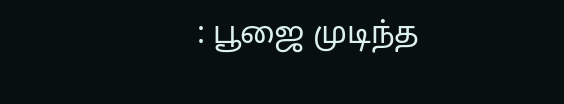: பூஜை முடிந்த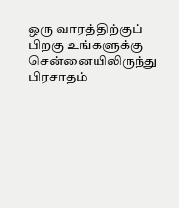ஒரு வாரத்திற்குப் பிறகு உங்களுக்கு சென்னையிலிருந்து பிரசாதம்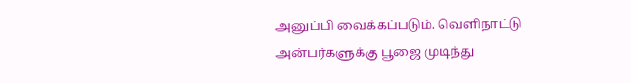அனுப்பி வைக்கப்படும். வெளிநாட்டு அன்பர்களுக்கு பூஜை முடிந்து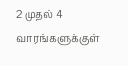2 முதல் 4 வாரங்களுக்குள்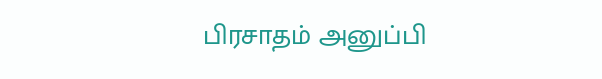பிரசாதம் அனுப்பி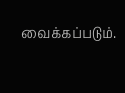வைக்கப்படும்.